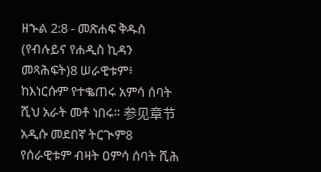ዘኍል 2:8 - መጽሐፍ ቅዱስ (የብሉይና የሐዲስ ኪዳን መጻሕፍት)8 ሠራዊቱም፥ ከእነርሱም የተቈጠሩ አምሳ ሰባት ሺህ አራት መቶ ነበሩ። 参见章节አዲሱ መደበኛ ትርጒም8 የሰራዊቱም ብዛት ዐምሳ ሰባት ሺሕ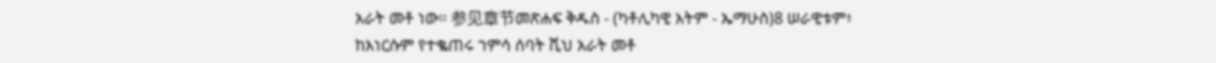አራት መቶ ነው። 参见章节መጽሐፍ ቅዱስ - (ካቶሊካዊ እትም - ኤማሁስ)8 ሠራዊቱም፥ ከእነርሱም የተቈጠሩ ኀምሳ ሰባት ሺህ አራት መቶ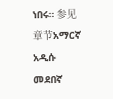ነበሩ። 参见章节አማርኛ አዲሱ መደበኛ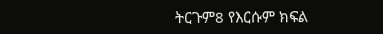ትርጉም8 የእርሱም ክፍል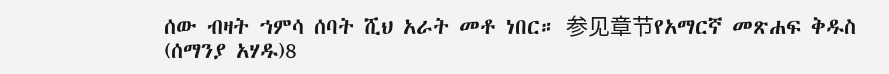ሰው ብዛት ኀምሳ ሰባት ሺህ አራት መቶ ነበር። 参见章节የአማርኛ መጽሐፍ ቅዱስ (ሰማንያ አሃዱ)8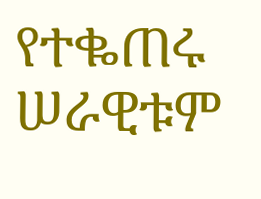የተቈጠሩ ሠራዊቱም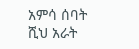አምሳ ሰባት ሺህ አራት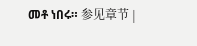መቶ ነበሩ። 参见章节 |